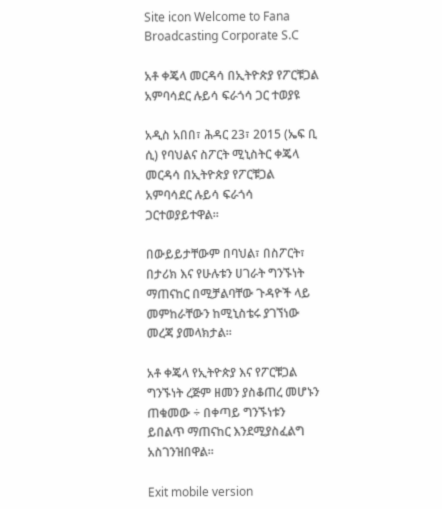Site icon Welcome to Fana Broadcasting Corporate S.C

አቶ ቀጄላ መርዳሳ በኢትዮጵያ የፖርቹጋል አምባሳደር ሉይሳ ፍራጎሳ ጋር ተወያዩ

አዲስ አበበ፣ ሕዳር 23፣ 2015 (ኤፍ ቢ ሲ) የባህልና ስፖርት ሚኒስትር ቀጄላ መርዳሳ በኢትዮጵያ የፖርቹጋል አምባሳደር ሉይሳ ፍራጎሳ ጋርተወያይተዋል፡፡

በውይይታቸውም በባህል፣ በስፖርት፣ በታሪክ እና የሁሉቱን ሀገራት ግንኙነት ማጠናከር በሚቻልባቸው ጉዳዮች ላይ መምከራቸውን ከሚኒስቴሩ ያገኘነው መረጃ ያመላክታል፡፡

አቶ ቀጄላ የኢትዮጵያ እና የፖርቹጋል ግንኙነት ረጅም ዘመን ያስቆጠረ መሆኑን ጠቁመው ÷ በቀጣይ ግንኙነቱን ይበልጥ ማጠናከር እንደሚያስፈልግ አስገንዝበዋል፡፡

Exit mobile version